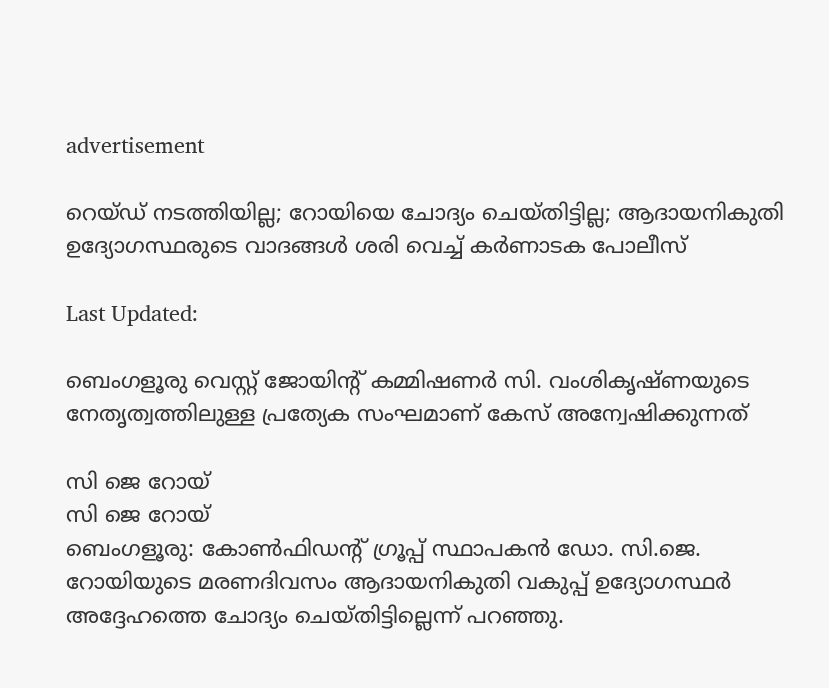advertisement

റെയ്ഡ് നടത്തിയില്ല; റോയിയെ ചോദ്യം ചെയ്തിട്ടില്ല; ആദായനികുതി ഉദ്യോഗസ്ഥരുടെ വാദങ്ങൾ ശരി വെച്ച് കർണാടക പോലീസ്

Last Updated:

ബെംഗളൂരു വെസ്റ്റ് ജോയിന്റ് കമ്മിഷണർ സി. വംശികൃഷ്ണയുടെ നേതൃത്വത്തിലുള്ള പ്രത്യേക സംഘമാണ് കേസ് അന്വേഷിക്കുന്നത്

സി ജെ റോയ്
സി ജെ റോയ്
ബെംഗളൂരു: കോൺഫിഡന്റ് ഗ്രൂപ്പ് സ്ഥാപകൻ ഡോ. സി.ജെ. റോയിയുടെ മരണദിവസം ആദായനികുതി വകുപ്പ് ഉദ്യോഗസ്ഥർ അദ്ദേഹത്തെ ചോദ്യം ചെയ്തിട്ടില്ലെന്ന് പറഞ്ഞു.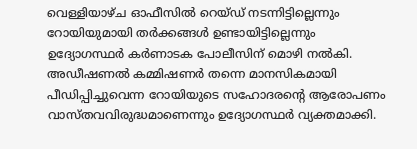വെള്ളിയാഴ്ച ഓഫീസിൽ റെയ്ഡ് നടന്നിട്ടില്ലെന്നും റോയിയുമായി തർക്കങ്ങൾ ഉണ്ടായിട്ടില്ലെന്നും ഉദ്യോഗസ്ഥർ കർണാടക പോലീസിന് മൊഴി നൽകി. അഡീഷണൽ കമ്മിഷണർ തന്നെ മാനസികമായി പീഡിപ്പിച്ചുവെന്ന റോയിയുടെ സഹോദരന്റെ ആരോപണം വാസ്തവവിരുദ്ധമാണെന്നും ഉദ്യോഗസ്ഥർ വ്യക്തമാക്കി.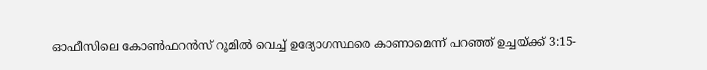ഓഫീസിലെ കോൺഫറൻസ് റൂമിൽ വെച്ച് ഉദ്യോഗസ്ഥരെ കാണാമെന്ന് പറഞ്ഞ് ഉച്ചയ്ക്ക് 3:15-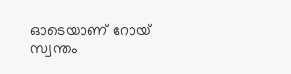ഓടെയാണ് റോയ് സ്വന്തം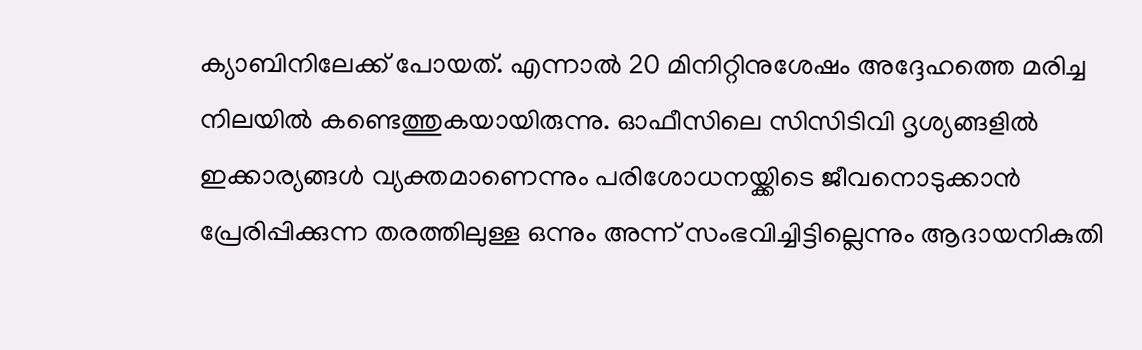ക്യാബിനിലേക്ക് പോയത്. എന്നാൽ 20 മിനിറ്റിനുശേഷം അദ്ദേഹത്തെ മരിച്ച നിലയിൽ കണ്ടെത്തുകയായിരുന്നു. ഓഫീസിലെ സിസിടിവി ദൃശ്യങ്ങളിൽ ഇക്കാര്യങ്ങൾ വ്യക്തമാണെന്നും പരിശോധനയ്ക്കിടെ ജീവനൊടുക്കാൻ പ്രേരിപ്പിക്കുന്ന തരത്തിലുള്ള ഒന്നും അന്ന് സംഭവിച്ചിട്ടില്ലെന്നും ആദായനികുതി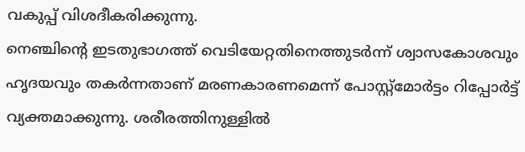വകുപ്പ് വിശദീകരിക്കുന്നു.
നെഞ്ചിന്റെ ഇടതുഭാഗത്ത് വെടിയേറ്റതിനെത്തുടർന്ന് ശ്വാസകോശവും ഹൃദയവും തകർന്നതാണ് മരണകാരണമെന്ന് പോസ്റ്റ്മോർട്ടം റിപ്പോർട്ട് വ്യക്തമാക്കുന്നു. ശരീരത്തിനുള്ളിൽ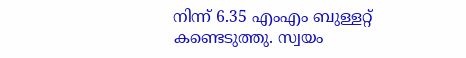നിന്ന് 6.35 എംഎം ബുള്ളറ്റ് കണ്ടെടുത്തു. സ്വയം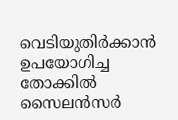വെടിയുതിർക്കാൻ ഉപയോഗിച്ച തോക്കിൽ സൈലൻസർ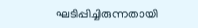ഘടിപ്പിച്ചിരുന്നതായി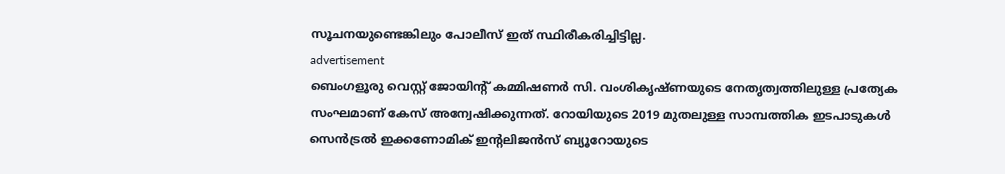സൂചനയുണ്ടെങ്കിലും പോലീസ് ഇത് സ്ഥിരീകരിച്ചിട്ടില്ല.
advertisement
ബെംഗളൂരു വെസ്റ്റ് ജോയിന്റ് കമ്മിഷണർ സി. വംശികൃഷ്ണയുടെ നേതൃത്വത്തിലുള്ള പ്രത്യേക സംഘമാണ് കേസ് അന്വേഷിക്കുന്നത്. റോയിയുടെ 2019 മുതലുള്ള സാമ്പത്തിക ഇടപാടുകൾ സെൻട്രൽ ഇക്കണോമിക് ഇന്റലിജൻസ് ബ്യൂറോയുടെ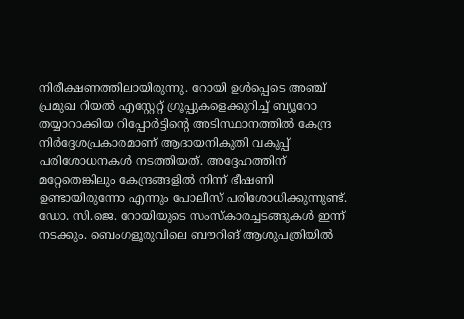നിരീക്ഷണത്തിലായിരുന്നു. റോയി ഉൾപ്പെടെ അഞ്ച് പ്രമുഖ റിയൽ എസ്റ്റേറ്റ് ഗ്രൂപ്പുകളെക്കുറിച്ച് ബ്യൂറോ തയ്യാറാക്കിയ റിപ്പോർട്ടിന്റെ അടിസ്ഥാനത്തിൽ കേന്ദ്ര നിർദ്ദേശപ്രകാരമാണ് ആദായനികുതി വകുപ്പ് പരിശോധനകൾ നടത്തിയത്. അദ്ദേഹത്തിന് മറ്റേതെങ്കിലും കേന്ദ്രങ്ങളിൽ നിന്ന് ഭീഷണി ഉണ്ടായിരുന്നോ എന്നും പോലീസ് പരിശോധിക്കുന്നുണ്ട്.
ഡോ. സി.ജെ. റോയിയുടെ സംസ്കാരച്ചടങ്ങുകൾ ഇന്ന് നടക്കും. ബെംഗളൂരുവിലെ ബൗറിങ് ആശുപത്രിയിൽ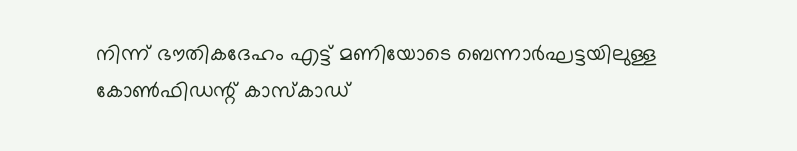നിന്ന് ഭൗതികദേഹം എട്ട് മണിയോടെ ബെന്നാർഘട്ടയിലുള്ള കോൺഫിഡന്റ് കാസ്കാഡ്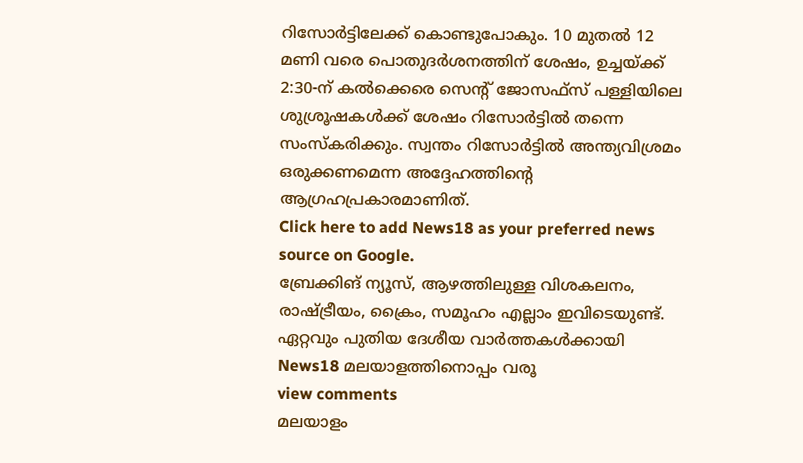റിസോർട്ടിലേക്ക് കൊണ്ടുപോകും. 10 മുതൽ 12 മണി വരെ പൊതുദർശനത്തിന് ശേഷം, ഉച്ചയ്ക്ക് 2:30-ന് കൽക്കെരെ സെന്റ് ജോസഫ്സ് പള്ളിയിലെ ശുശ്രൂഷകൾക്ക് ശേഷം റിസോർട്ടിൽ തന്നെ സംസ്കരിക്കും. സ്വന്തം റിസോർട്ടിൽ അന്ത്യവിശ്രമം ഒരുക്കണമെന്ന അദ്ദേഹത്തിന്റെ ആഗ്രഹപ്രകാരമാണിത്.
Click here to add News18 as your preferred news source on Google.
ബ്രേക്കിങ് ന്യൂസ്, ആഴത്തിലുള്ള വിശകലനം, രാഷ്ട്രീയം, ക്രൈം, സമൂഹം എല്ലാം ഇവിടെയുണ്ട്. ഏറ്റവും പുതിയ ദേശീയ വാർത്തകൾക്കായി News18 മലയാളത്തിനൊപ്പം വരൂ
view comments
മലയാളം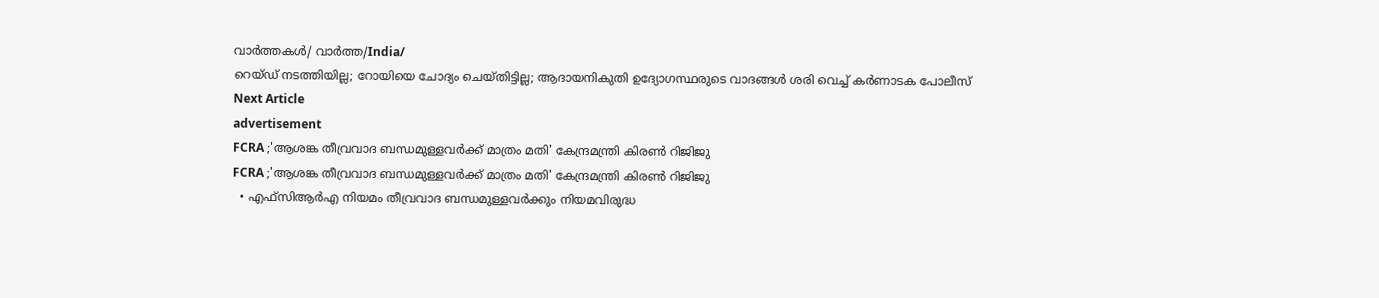വാർത്തകൾ/ വാർത്ത/India/
റെയ്ഡ് നടത്തിയില്ല; റോയിയെ ചോദ്യം ചെയ്തിട്ടില്ല; ആദായനികുതി ഉദ്യോഗസ്ഥരുടെ വാദങ്ങൾ ശരി വെച്ച് കർണാടക പോലീസ്
Next Article
advertisement
FCRA ;'ആശങ്ക തീവ്രവാദ ബന്ധമുള്ളവർക്ക് മാത്രം മതി' കേന്ദ്രമന്ത്രി കിരണ്‍ റിജിജു
FCRA ;'ആശങ്ക തീവ്രവാദ ബന്ധമുള്ളവർക്ക് മാത്രം മതി' കേന്ദ്രമന്ത്രി കിരണ്‍ റിജിജു
  • എഫ്‌സിആർഎ നിയമം തീവ്രവാദ ബന്ധമുള്ളവർക്കും നിയമവിരുദ്ധ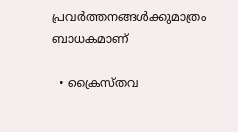പ്രവർത്തനങ്ങൾക്കുമാത്രം ബാധകമാണ്

  • ക്രൈസ്തവ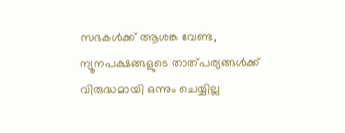സഭകൾക്ക് ആശങ്ക വേണ്ട, ന്യൂനപക്ഷങ്ങളുടെ താത്പര്യങ്ങൾക്ക് വിരുദ്ധമായി ഒന്നും ചെയ്യില്ല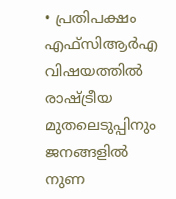• പ്രതിപക്ഷം എഫ്‌സിആർഎ വിഷയത്തിൽ രാഷ്ട്രീയ മുതലെടുപ്പിനും ജനങ്ങളിൽ നുണ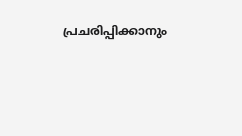പ്രചരിപ്പിക്കാനും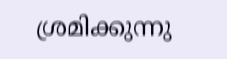ശ്രമിക്കുന്നു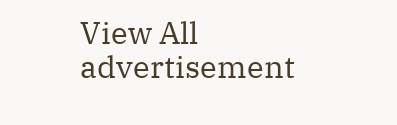View All
advertisement